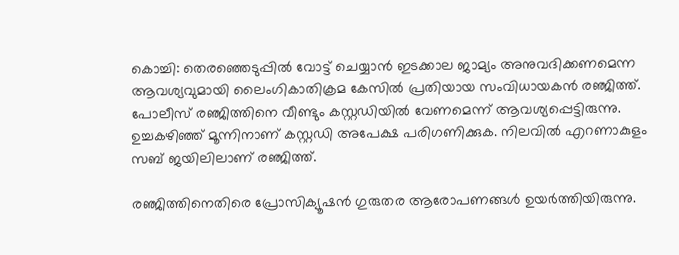കൊച്ചി: തെരഞ്ഞെടുപ്പില്‍ വോട്ട് ചെയ്യാന്‍ ഇടക്കാല ജാമ്യം അനുവദിക്കണമെന്ന ആവശ്യവുമായി ലൈംഗികാതിക്രമ കേസില്‍ പ്രതിയായ സംവിധായകന്‍ രഞ്ജിത്ത്. പോലീസ് രഞ്ജിത്തിനെ വീണ്ടും കസ്റ്റഡിയില്‍ വേണമെന്ന് ആവശ്യപ്പെട്ടിരുന്നു. ഉച്ചകഴിഞ്ഞ് മൂന്നിനാണ് കസ്റ്റഡി അപേക്ഷ പരിഗണിക്കുക. നിലവില്‍ എറണാകുളം സബ് ജയിലിലാണ് രഞ്ജിത്ത്.

രഞ്ജിത്തിനെതിരെ പ്രോസിക്യൂഷന്‍ ഗുരുതര ആരോപണങ്ങള്‍ ഉയര്‍ത്തിയിരുന്നു.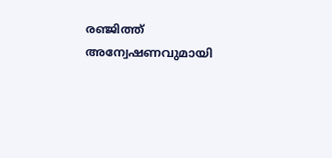രഞ്ജിത്ത് അന്വേഷണവുമായി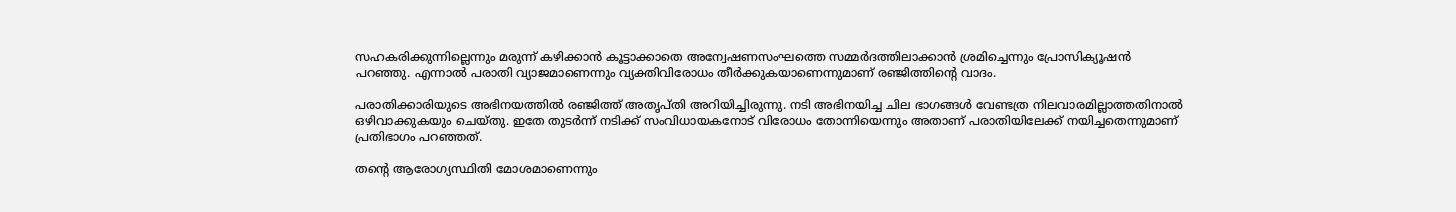സഹകരിക്കുന്നില്ലെന്നും മരുന്ന് കഴിക്കാന്‍ കൂട്ടാക്കാതെ അന്വേഷണസംഘത്തെ സമ്മര്‍ദത്തിലാക്കാന്‍ ശ്രമിച്ചെന്നും പ്രോസിക്യൂഷന്‍ പറഞ്ഞു. എന്നാല്‍ പരാതി വ്യാജമാണെന്നും വ്യക്തിവിരോധം തീര്‍ക്കുകയാണെന്നുമാണ് രഞ്ജിത്തിന്‍റെ വാദം.

പരാതിക്കാരിയുടെ അഭിനയത്തില്‍ രഞ്ജിത്ത് അതൃപ്തി അറിയിച്ചിരുന്നു. നടി അഭിനയിച്ച ചില ഭാഗങ്ങള്‍ വേണ്ടത്ര നിലവാരമില്ലാത്തതിനാല്‍ ഒഴിവാക്കുകയും ചെയ്തു. ഇതേ തുടര്‍ന്ന് നടിക്ക് സംവിധായകനോട് വിരോധം തോന്നിയെന്നും അതാണ് പരാതിയിലേക്ക് നയിച്ചതെന്നുമാണ് പ്രതിഭാഗം പറഞ്ഞത്.

തന്‍റെ ആരോഗ്യസ്ഥിതി മോശമാണെന്നും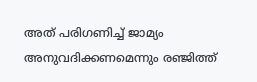അത് പരിഗണിച്ച് ജാമ്യം അനുവദിക്കണമെന്നും രഞ്ജിത്ത്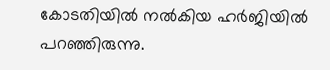കോടതിയില്‍ നല്‍കിയ ഹര്‍ജിയില്‍ പറഞ്ഞിരുന്നു.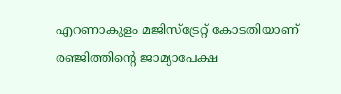എറണാകുളം മജിസ്ട്രേറ്റ് കോടതിയാണ് രഞ്ജിത്തിന്‍റെ ജാമ്യാപേക്ഷ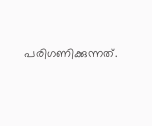പരിഗണിക്കുന്നത്.